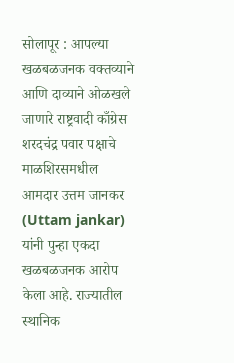सोलापूर : आपल्या खळबळजनक वक्तव्याने आणि दाव्याने ओळखले जाणारे राष्ट्रवादी काँग्रेस शरदचंद्र पवार पक्षाचे माळशिरसमधील आमदार उत्तम जानकर (Uttam jankar) यांनी पुन्हा एकदा खळबळजनक आरोप केला आहे. राज्यातील स्थानिक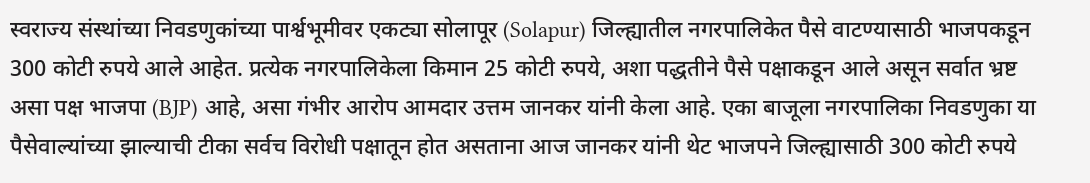स्वराज्य संस्थांच्या निवडणुकांच्या पार्श्वभूमीवर एकट्या सोलापूर (Solapur) जिल्ह्यातील नगरपालिकेत पैसे वाटण्यासाठी भाजपकडून 300 कोटी रुपये आले आहेत. प्रत्येक नगरपालिकेला किमान 25 कोटी रुपये, अशा पद्धतीने पैसे पक्षाकडून आले असून सर्वात भ्रष्ट असा पक्ष भाजपा (BJP) आहे, असा गंभीर आरोप आमदार उत्तम जानकर यांनी केला आहे. एका बाजूला नगरपालिका निवडणुका या पैसेवाल्यांच्या झाल्याची टीका सर्वच विरोधी पक्षातून होत असताना आज जानकर यांनी थेट भाजपने जिल्ह्यासाठी 300 कोटी रुपये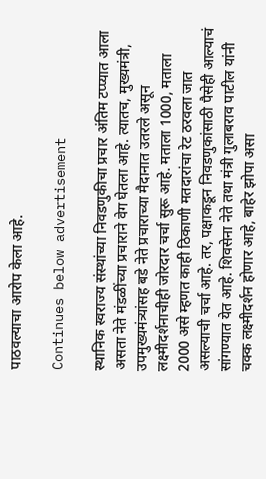पाठवल्याचा आरोप केला आहे.

Continues below advertisement

स्थानिक स्वराज्य संस्थांच्या निवडणुकीचा प्रचार अंतिम टप्प्यात आला असता नेते मंडळींच्या प्रचाराने वेग घेतला आहे. त्यातच, मुख्यमंत्री, उपमुख्यमंत्र्‍यांसह बडे नेते प्रचाराच्या मैदानात उतरले असून लक्ष्मीदर्शनाचीही जोरदार चर्चा सुरू आहे. मताला 1000, मताला 2000 असे म्हणत काही ठिकाणी मतदारांचा रेट ठरवला जात असल्याची चर्चा आहे. तर, पक्षाकडून निवडणुकांसाठी पैसेही आल्याचं सांगण्यात येत आहे. शिवसेना नेते तथा मंत्री गुलाबराव पाटील यांनी चक्क लक्ष्मीदर्शन होणार आहे, बाहेर झोपा असा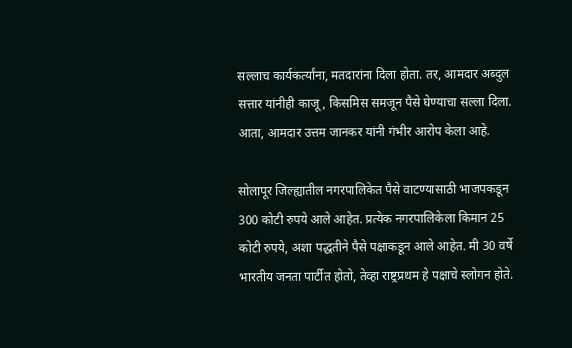सल्लाच कार्यकर्त्यांना, मतदारांना दिला होता. तर, आमदार अब्दुल सत्तार यांनीही काजू, किसमिस समजून पैसे घेण्याचा सल्ला दिला. आता, आमदार उत्तम जानकर यांनी गंभीर आरोप केला आहे.

सोलापूर जिल्ह्यातील नगरपालिकेत पैसे वाटण्यासाठी भाजपकडून 300 कोटी रुपये आले आहेत. प्रत्येक नगरपालिकेला किमान 25 कोटी रुपये, अशा पद्धतीने पैसे पक्षाकडून आले आहेत. मी 30 वर्षे भारतीय जनता पार्टीत होतो, तेव्हा राष्ट्रप्रथम हे पक्षाचे स्लोगन होते.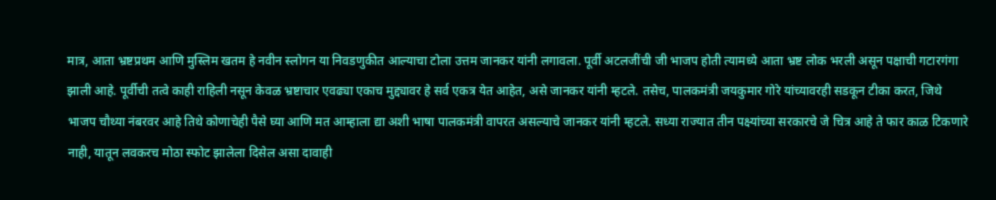मात्र, आता भ्रष्टप्रथम आणि मुस्लिम खतम हे नवीन स्लोगन या निवडणुकीत आल्याचा टोला उत्तम जानकर यांनी लगावला. पूर्वी अटलजींची जी भाजप होती त्यामध्ये आता भ्रष्ट लोक भरली असून पक्षाची गटारगंगा झाली आहे. पूर्वीची तत्वे काही राहिली नसून केवळ भ्रष्टाचार एवढ्या एकाच मुद्द्यावर हे सर्व एकत्र येत आहेत, असे जानकर यांनी म्हटले. तसेच, पालकमंत्री जयकुमार गोरे यांच्यावरही सडकून टीका करत, जिथे भाजप चौथ्या नंबरवर आहे तिथे कोणाचेही पैसे घ्या आणि मत आम्हाला द्या अशी भाषा पालकमंत्री वापरत असल्याचे जानकर यांनी म्हटले. सध्या राज्यात तीन पक्ष्यांच्या सरकारचे जे चित्र आहे ते फार काळ टिकणारे नाही, यातून लवकरच मोठा स्फोट झालेला दिसेल असा दावाही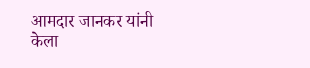आमदार जानकर यांनी केला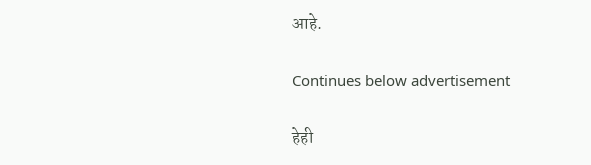आहे.

Continues below advertisement

हेही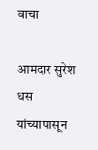वाचा

आमदार सुरेश धस यांच्यापासून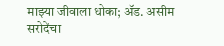माझ्या जीवाला धोका; ॲड. असीम सरोदेंचा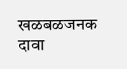खळबळजनक दावा